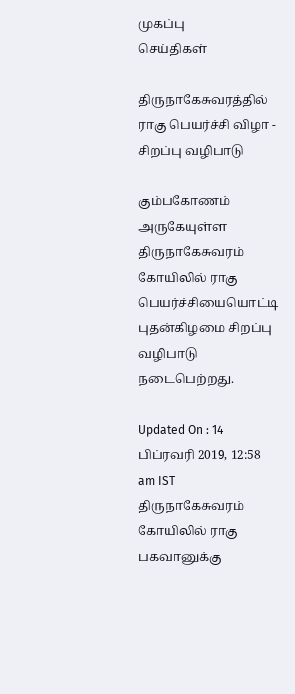முகப்பு
செய்திகள்

திருநாகேசுவரத்தில் ராகு பெயர்ச்சி விழா - சிறப்பு வழிபாடு

கும்பகோணம் அருகேயுள்ள திருநாகேசுவரம் கோயிலில் ராகு பெயர்ச்சியையொட்டி புதன்கிழமை சிறப்பு வழிபாடு நடைபெற்றது.

Updated On : 14 பிப்ரவரி 2019, 12:58 am IST
திருநாகேசுவரம் கோயிலில் ராகு பகவானுக்கு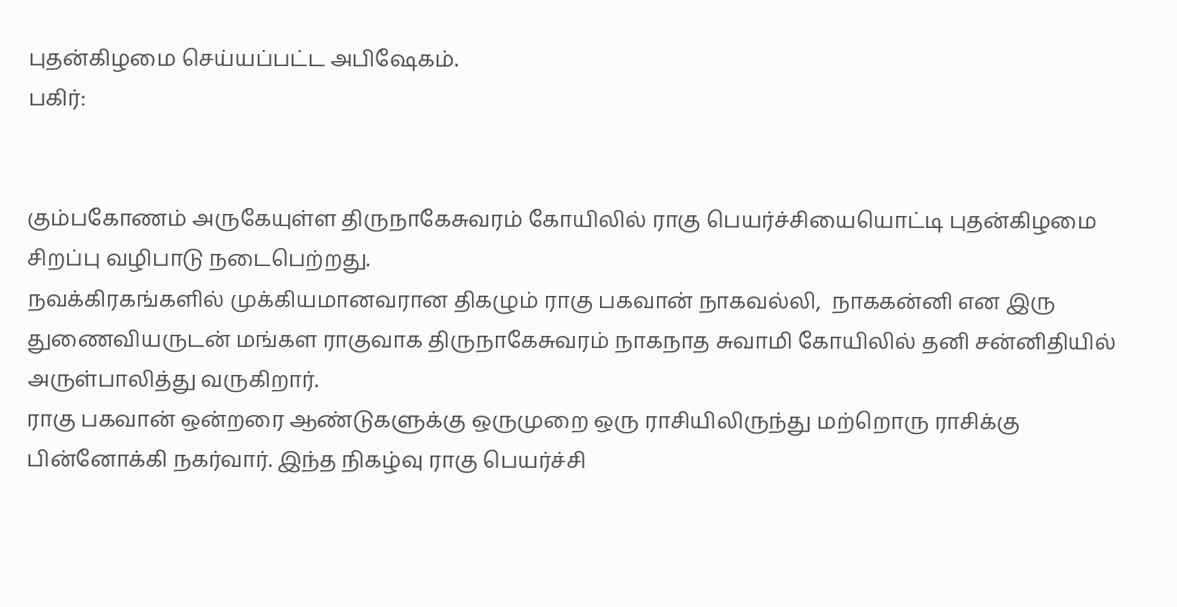புதன்கிழமை செய்யப்பட்ட அபிஷேகம்.
பகிர்:


கும்பகோணம் அருகேயுள்ள திருநாகேசுவரம் கோயிலில் ராகு பெயர்ச்சியையொட்டி புதன்கிழமை சிறப்பு வழிபாடு நடைபெற்றது.
நவக்கிரகங்களில் முக்கியமானவரான திகழும் ராகு பகவான் நாகவல்லி,  நாககன்னி என இரு துணைவியருடன் மங்கள ராகுவாக திருநாகேசுவரம் நாகநாத சுவாமி கோயிலில் தனி சன்னிதியில் அருள்பாலித்து வருகிறார்.
ராகு பகவான் ஒன்றரை ஆண்டுகளுக்கு ஒருமுறை ஒரு ராசியிலிருந்து மற்றொரு ராசிக்கு பின்னோக்கி நகர்வார். இந்த நிகழ்வு ராகு பெயர்ச்சி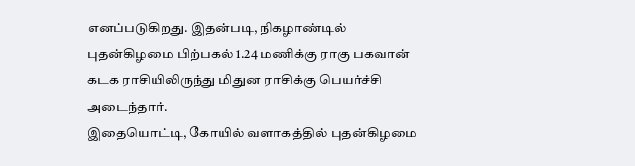எனப்படுகிறது. இதன்படி, நிகழாண்டில் புதன்கிழமை பிற்பகல் 1.24 மணிக்கு ராகு பகவான் கடக ராசியிலிருந்து மிதுன ராசிக்கு பெயர்ச்சி அடைந்தார்.
இதையொட்டி, கோயில் வளாகத்தில் புதன்கிழமை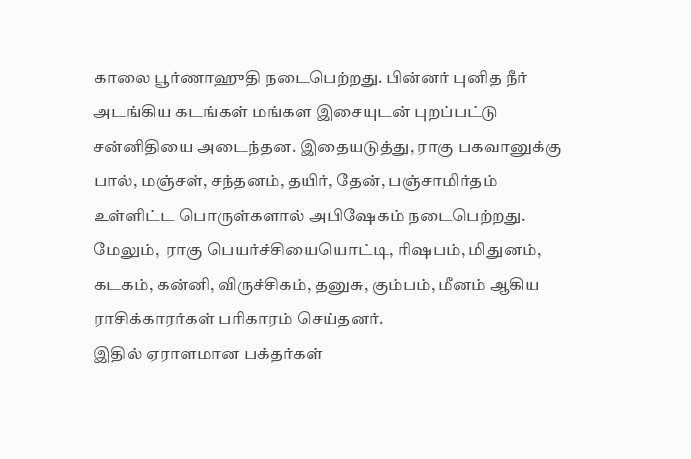காலை பூர்ணாஹுதி நடைபெற்றது. பின்னர் புனித நீர் அடங்கிய கடங்கள் மங்கள இசையுடன் புறப்பட்டு சன்னிதியை அடைந்தன. இதையடுத்து, ராகு பகவானுக்கு பால், மஞ்சள், சந்தனம், தயிர், தேன், பஞ்சாமிர்தம் உள்ளிட்ட பொருள்களால் அபிஷேகம் நடைபெற்றது. மேலும்,  ராகு பெயர்ச்சியையொட்டி, ரிஷபம், மிதுனம், கடகம், கன்னி, விருச்சிகம், தனுசு, கும்பம், மீனம் ஆகிய ராசிக்காரர்கள் பரிகாரம் செய்தனர்.
இதில் ஏராளமான பக்தர்கள்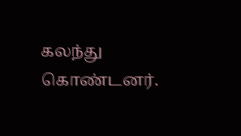கலந்து கொண்டனர்.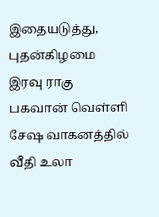இதையடுத்து,  புதன்கிழமை இரவு ராகு பகவான் வெள்ளி சேஷ வாகனத்தில் வீதி உலா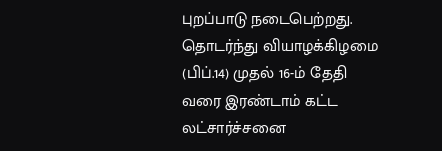புறப்பாடு நடைபெற்றது.
தொடர்ந்து வியாழக்கிழமை (பிப்.14) முதல் 16-ம் தேதி வரை இரண்டாம் கட்ட லட்சார்ச்சனை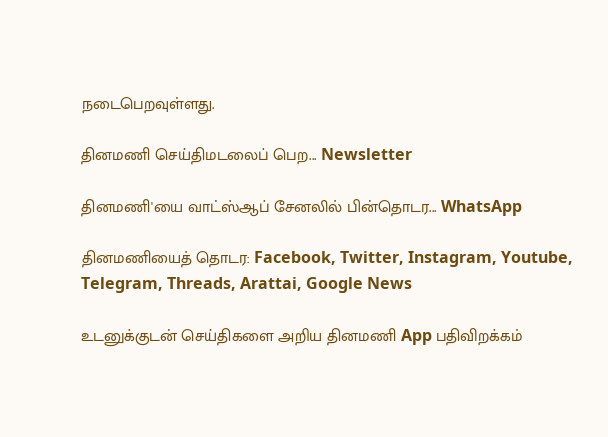நடைபெறவுள்ளது.

தினமணி செய்திமடலைப் பெற... Newsletter

தினமணி'யை வாட்ஸ்ஆப் சேனலில் பின்தொடர... WhatsApp

தினமணியைத் தொடர: Facebook, Twitter, Instagram, Youtube, Telegram, Threads, Arattai, Google News

உடனுக்குடன் செய்திகளை அறிய தினமணி App பதிவிறக்கம்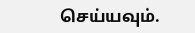செய்யவும்.